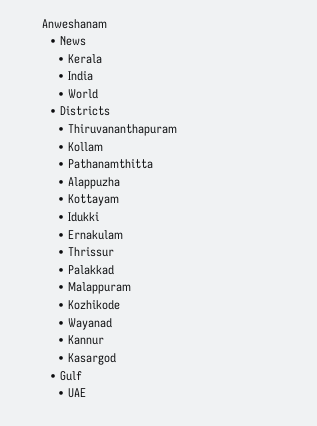Anweshanam
  • News
    • Kerala
    • India
    • World
  • Districts
    • Thiruvananthapuram
    • Kollam
    • Pathanamthitta
    • Alappuzha
    • Kottayam
    • Idukki
    • Ernakulam
    • Thrissur
    • Palakkad
    • Malappuram
    • Kozhikode
    • Wayanad
    • Kannur
    • Kasargod
  • Gulf
    • UAE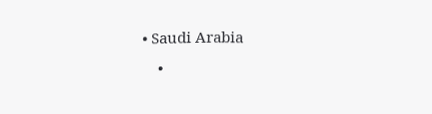• Saudi Arabia
    •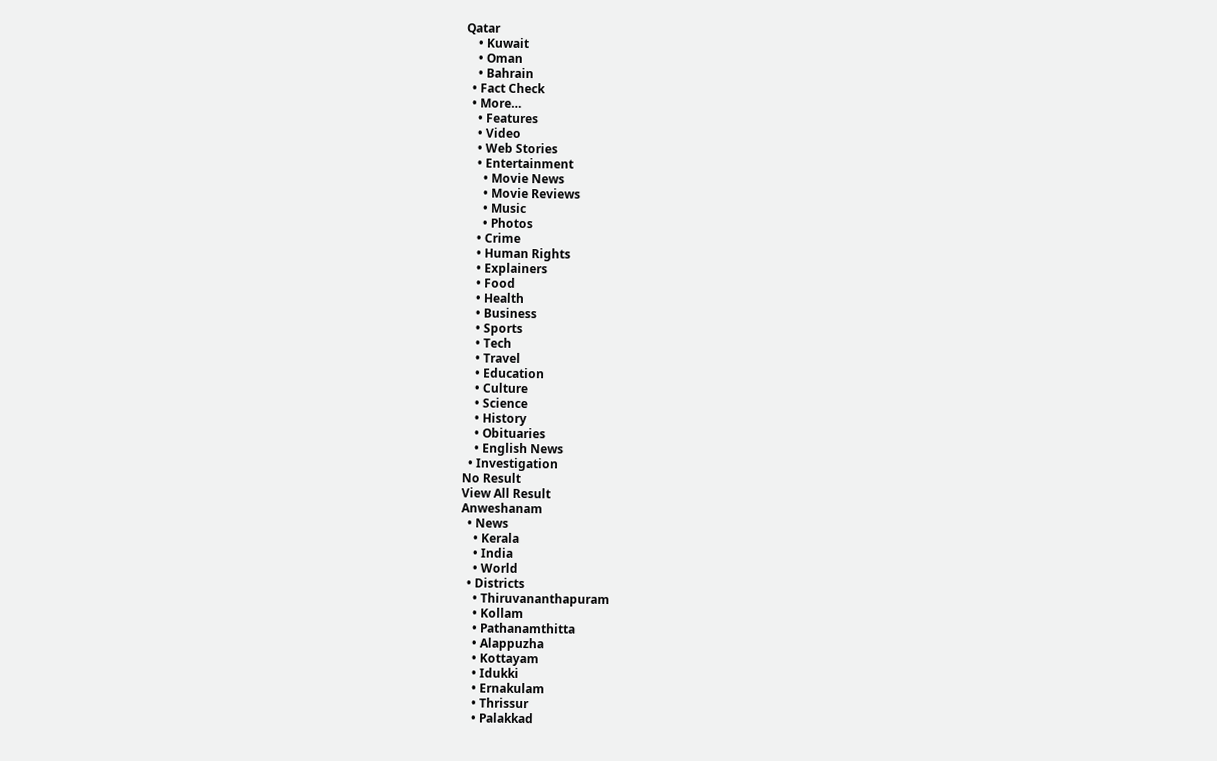Qatar
    • Kuwait
    • Oman
    • Bahrain
  • Fact Check
  • More…
    • Features
    • Video
    • Web Stories
    • Entertainment
      • Movie News
      • Movie Reviews
      • Music
      • Photos
    • Crime
    • Human Rights
    • Explainers
    • Food
    • Health
    • Business
    • Sports
    • Tech
    • Travel
    • Education
    • Culture
    • Science
    • History
    • Obituaries
    • English News
  • Investigation
No Result
View All Result
Anweshanam
  • News
    • Kerala
    • India
    • World
  • Districts
    • Thiruvananthapuram
    • Kollam
    • Pathanamthitta
    • Alappuzha
    • Kottayam
    • Idukki
    • Ernakulam
    • Thrissur
    • Palakkad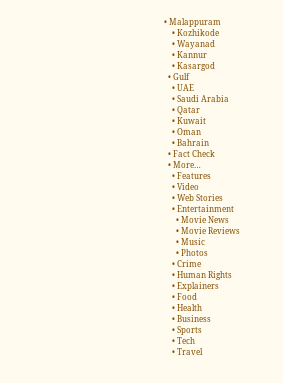• Malappuram
    • Kozhikode
    • Wayanad
    • Kannur
    • Kasargod
  • Gulf
    • UAE
    • Saudi Arabia
    • Qatar
    • Kuwait
    • Oman
    • Bahrain
  • Fact Check
  • More…
    • Features
    • Video
    • Web Stories
    • Entertainment
      • Movie News
      • Movie Reviews
      • Music
      • Photos
    • Crime
    • Human Rights
    • Explainers
    • Food
    • Health
    • Business
    • Sports
    • Tech
    • Travel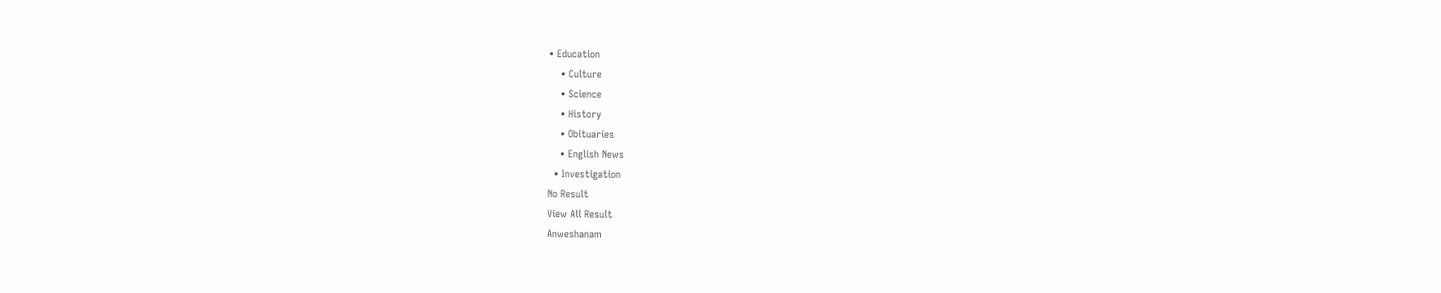• Education
    • Culture
    • Science
    • History
    • Obituaries
    • English News
  • Investigation
No Result
View All Result
Anweshanam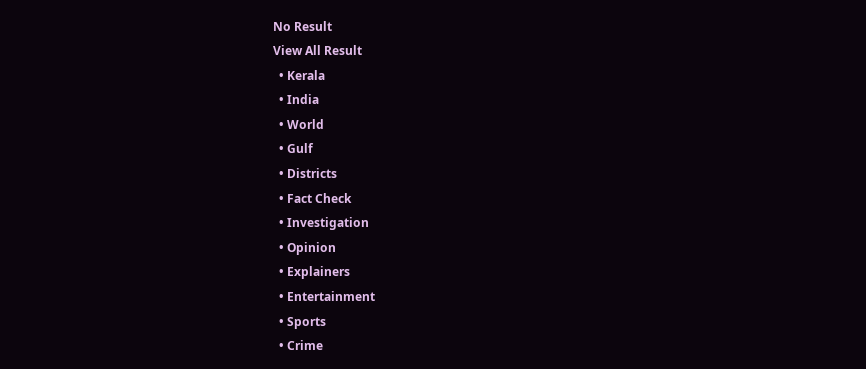No Result
View All Result
  • Kerala
  • India
  • World
  • Gulf
  • Districts
  • Fact Check
  • Investigation
  • Opinion
  • Explainers
  • Entertainment
  • Sports
  • Crime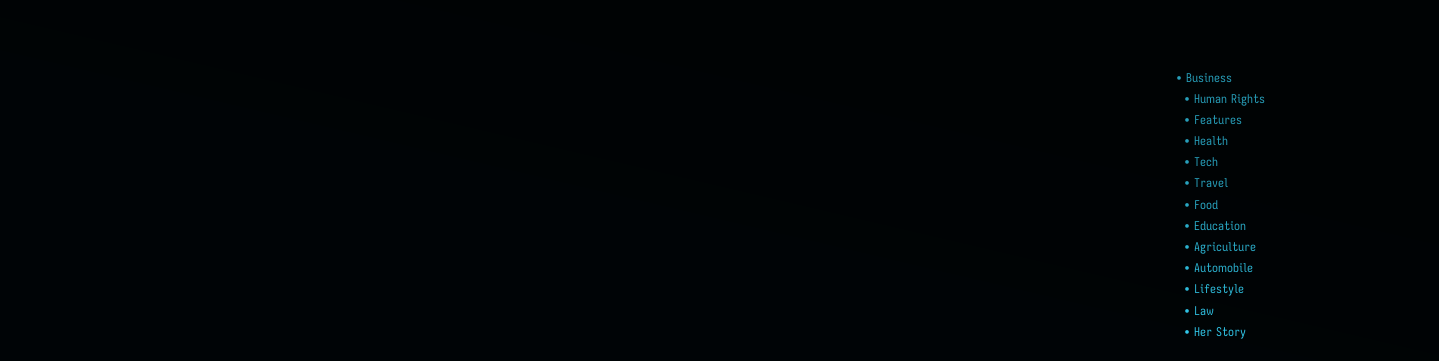• Business
  • Human Rights
  • Features
  • Health
  • Tech
  • Travel
  • Food
  • Education
  • Agriculture
  • Automobile
  • Lifestyle
  • Law
  • Her Story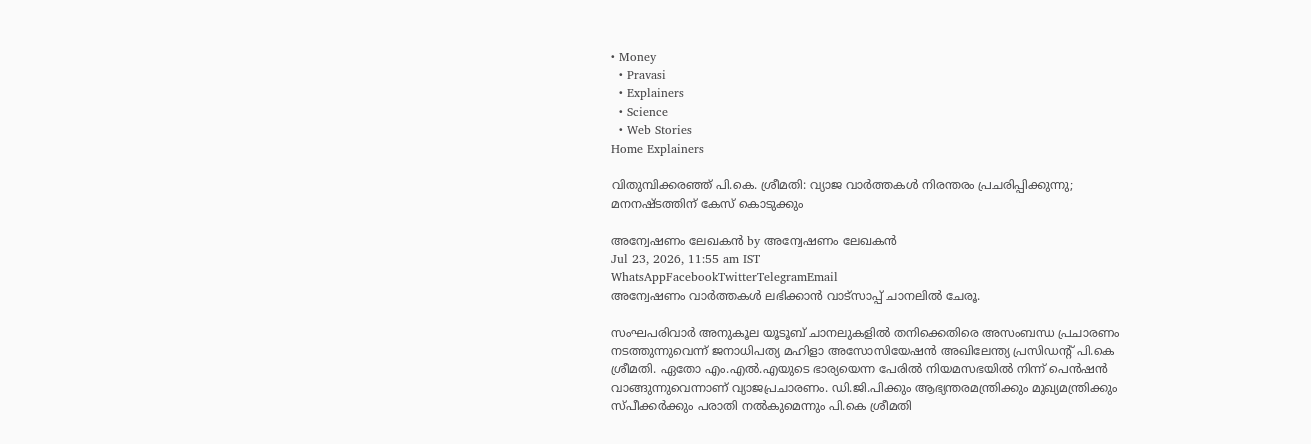• Money
  • Pravasi
  • Explainers
  • Science
  • Web Stories
Home Explainers

വിതുമ്പിക്കരഞ്ഞ് പി.കെ. ശ്രീമതി: വ്യാജ വാര്‍ത്തകള്‍ നിരന്തരം പ്രചരിപ്പിക്കുന്നു; മനനഷ്ടത്തിന് കേസ് കൊടുക്കും

അന്വേഷണം ലേഖകൻ by അന്വേഷണം ലേഖകൻ
Jul 23, 2026, 11:55 am IST
WhatsAppFacebookTwitterTelegramEmail
അന്വേഷണം വാർത്തകൾ ലഭിക്കാന്‍ വാട്സാപ്പ് ചാനലില്‍ ചേരൂ.

സംഘപരിവാര്‍ അനുകൂല യൂടൂബ് ചാനലുകളില്‍ തനിക്കെതിരെ അസംബന്ധ പ്രചാരണം നടത്തുന്നുവെന്ന് ജനാധിപത്യ മഹിളാ അസോസിയേഷന്‍ അഖിലേന്ത്യ പ്രസിഡന്റ് പി.കെ ശ്രീമതി. ഏതോ എം.എല്‍.എയുടെ ഭാര്യയെന്ന പേരില്‍ നിയമസഭയില്‍ നിന്ന് പെന്‍ഷന്‍ വാങ്ങുന്നുവെന്നാണ് വ്യാജപ്രചാരണം. ഡി.ജി.പിക്കും ആഭ്യന്തരമന്ത്രിക്കും മുഖ്യമന്ത്രിക്കും സ്പീക്കര്‍ക്കും പരാതി നല്‍കുമെന്നും പി.കെ ശ്രീമതി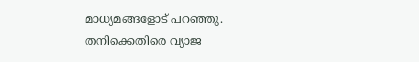മാധ്യമങ്ങളോട് പറഞ്ഞു. തനിക്കെതിരെ വ്യാജ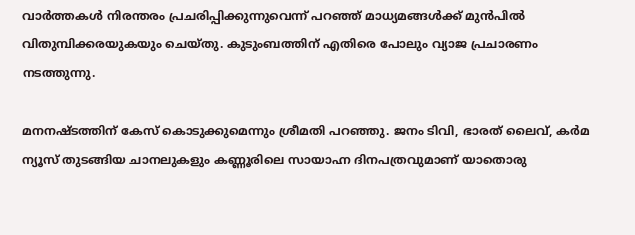വാര്‍ത്തകള്‍ നിരന്തരം പ്രചരിപ്പിക്കുന്നുവെന്ന് പറഞ്ഞ് മാധ്യമങ്ങള്‍ക്ക് മുന്‍പില്‍ വിതുമ്പിക്കരയുകയും ചെയ്തു. കുടുംബത്തിന് എതിരെ പോലും വ്യാജ പ്രചാരണം നടത്തുന്നു.

മനനഷ്ടത്തിന് കേസ് കൊടുക്കുമെന്നും ശ്രീമതി പറഞ്ഞു. ജനം ടിവി, ഭാരത് ലൈവ്, കര്‍മ ന്യൂസ് തുടങ്ങിയ ചാനലുകളും കണ്ണൂരിലെ സായാഹ്ന ദിനപത്രവുമാണ് യാതൊരു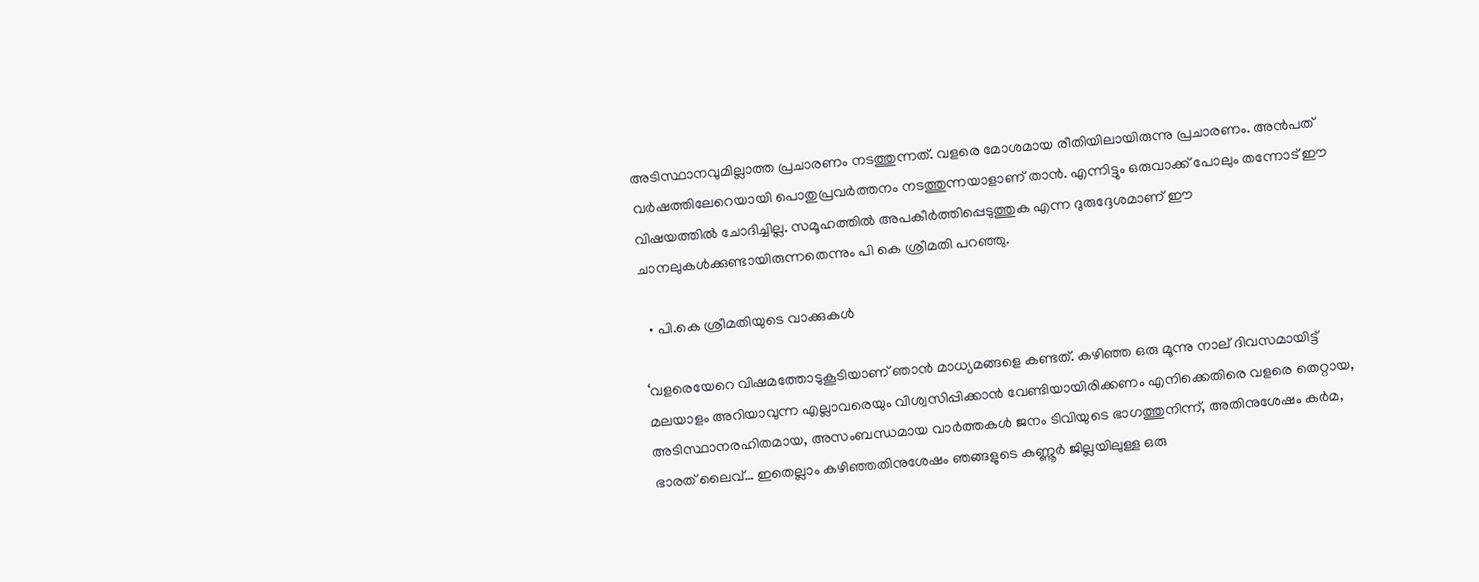അടിസ്ഥാനവുമില്ലാത്ത പ്രചാരണം നടത്തുന്നത്. വളരെ മോശമായ രീതിയിലായിരുന്നു പ്രചാരണം. അന്‍പത് വര്‍ഷത്തിലേറെയായി പൊതുപ്രവര്‍ത്തനം നടത്തുന്നയാളാണ് താന്‍. എന്നിട്ടും ഒരുവാക്ക് പോലും തന്നോട് ഈ വിഷയത്തില്‍ ചോദിച്ചില്ല. സമൂഹത്തില്‍ അപകീര്‍ത്തിപ്പെടുത്തുക എന്ന ദുരുദ്ദേശമാണ് ഈ ചാനലുകള്‍ക്കുണ്ടായിരുന്നതെന്നും പി കെ ശ്രീമതി പറഞ്ഞു.

  • പി.കെ ശ്രീമതിയുടെ വാക്കുകള്‍

‘വളരെയേറെ വിഷമത്തോടുകൂടിയാണ് ഞാന്‍ മാധ്യമങ്ങളെ കണ്ടത്. കഴിഞ്ഞ ഒരു മൂന്നു നാല് ദിവസമായിട്ട് മലയാളം അറിയാവുന്ന എല്ലാവരെയും വിശ്വസിപ്പിക്കാന്‍ വേണ്ടിയായിരിക്കണം എനിക്കെതിരെ വളരെ തെറ്റായ, അടിസ്ഥാനരഹിതമായ, അസംബന്ധമായ വാര്‍ത്തകള്‍ ജനം ടിവിയുടെ ഭാഗത്തുനിന്ന്, അതിനുശേഷം കര്‍മ, ഭാരത് ലൈവ്… ഇതെല്ലാം കഴിഞ്ഞതിനുശേഷം ഞങ്ങളുടെ കണ്ണൂര്‍ ജില്ലയിലുള്ള ഒരു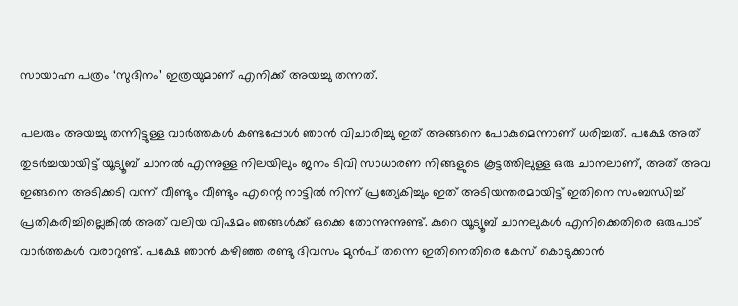സായാഹ്ന പത്രം ‘സുദിനം’ ഇത്രയുമാണ് എനിക്ക് അയച്ചു തന്നത്.

പലരും അയച്ചു തന്നിട്ടുള്ള വാര്‍ത്തകള്‍ കണ്ടപ്പോള്‍ ഞാന്‍ വിചാരിച്ചു ഇത് അങ്ങനെ പോകുമെന്നാണ് ധരിച്ചത്. പക്ഷേ അത് തുടര്‍ച്ചയായിട്ട് യൂട്യൂബ് ചാനല്‍ എന്നുള്ള നിലയിലും ജനം ടിവി സാധാരണ നിങ്ങളുടെ കൂട്ടത്തിലുള്ള ഒരു ചാനലാണ്, അത് അവ ഇങ്ങനെ അടിക്കടി വന്ന് വീണ്ടും വീണ്ടും എന്റെ നാട്ടില്‍ നിന്ന് പ്രത്യേകിച്ചും ഇത് അടിയന്തരമായിട്ട് ഇതിനെ സംബന്ധിച്ച് പ്രതികരിച്ചില്ലെങ്കില്‍ അത് വലിയ വിഷമം ഞങ്ങള്‍ക്ക് ഒക്കെ തോന്നുന്നുണ്ട്. കുറെ യൂട്യൂബ് ചാനലുകള്‍ എനിക്കെതിരെ ഒരുപാട് വാര്‍ത്തകള്‍ വരാറുണ്ട്. പക്ഷേ ഞാന്‍ കഴിഞ്ഞ രണ്ടു ദിവസം മുന്‍പ് തന്നെ ഇതിനെതിരെ കേസ് കൊടുക്കാന്‍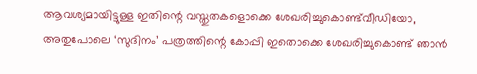ആവശ്യമായിട്ടുള്ള ഇതിന്റെ വസ്തുതകളൊക്കെ ശേഖരിച്ചുകൊണ്ട്‌വീഡിയോ, അതുപോലെ ‘സുദിനം’ പത്രത്തിന്റെ കോപ്പി ഇതൊക്കെ ശേഖരിച്ചുകൊണ്ട് ഞാന്‍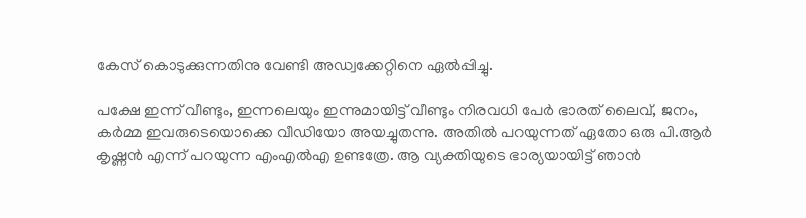കേസ് കൊടുക്കുന്നതിനു വേണ്ടി അഡ്വക്കേറ്റിനെ ഏല്‍പ്പിച്ചു.

പക്ഷേ ഇന്ന് വീണ്ടും, ഇന്നലെയും ഇന്നുമായിട്ട് വീണ്ടും നിരവധി പേര്‍ ഭാരത് ലൈവ്, ജനം, കര്‍മ്മ ഇവരുടെയൊക്കെ വീഡിയോ അയച്ചുതന്നു. അതില്‍ പറയുന്നത് ഏതോ ഒരു പി.ആര്‍ കൃഷ്ണന്‍ എന്ന് പറയുന്ന എംഎല്‍എ ഉണ്ടത്രേ. ആ വ്യക്തിയുടെ ഭാര്യയായിട്ട് ഞാന്‍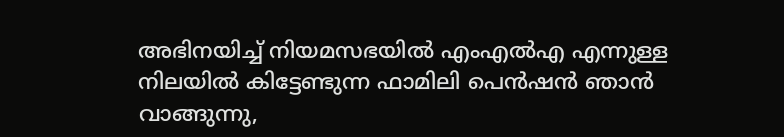അഭിനയിച്ച് നിയമസഭയില്‍ എംഎല്‍എ എന്നുള്ള നിലയില്‍ കിട്ടേണ്ടുന്ന ഫാമിലി പെന്‍ഷന്‍ ഞാന്‍ വാങ്ങുന്നു,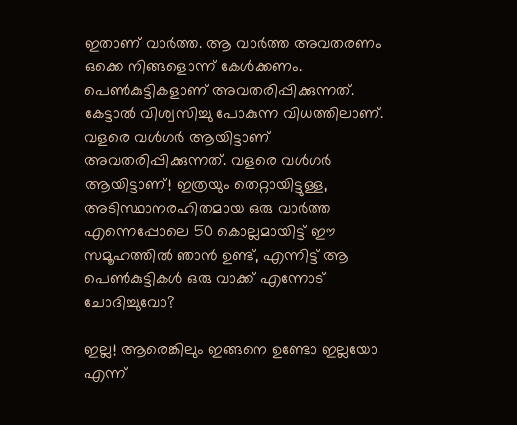ഇതാണ് വാര്‍ത്ത. ആ വാര്‍ത്ത അവതരണം ഒക്കെ നിങ്ങളൊന്ന് കേള്‍ക്കണം. പെണ്‍കുട്ടികളാണ് അവതരിപ്പിക്കുന്നത്. കേട്ടാല്‍ വിശ്വസിച്ചു പോകുന്ന വിധത്തിലാണ്. വളരെ വള്‍ഗര്‍ ആയിട്ടാണ് അവതരിപ്പിക്കുന്നത്. വളരെ വള്‍ഗര്‍ ആയിട്ടാണ്! ഇത്രയും തെറ്റായിട്ടുള്ള, അടിസ്ഥാനരഹിതമായ ഒരു വാര്‍ത്ത എന്നെപ്പോലെ 50 കൊല്ലമായിട്ട് ഈ സമൂഹത്തില്‍ ഞാന്‍ ഉണ്ട്, എന്നിട്ട് ആ പെണ്‍കുട്ടികള്‍ ഒരു വാക്ക് എന്നോട് ചോദിച്ചുവോ?

ഇല്ല! ആരെങ്കിലും ഇങ്ങനെ ഉണ്ടോ ഇല്ലയോ എന്ന്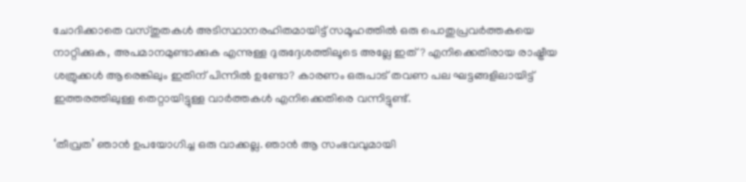ചോദിക്കാതെ വസ്തുതകള്‍ അടിസ്ഥാനരഹിതമായിട്ട് സമൂഹത്തില്‍ ഒരു പൊതുപ്രവര്‍ത്തകയെ നാറ്റിക്കുക, അപമാനമുണ്ടാക്കുക എന്നുള്ള ദുരുദ്ദേശത്തിലൂടെ അല്ലേ ഇത്? എനിക്കെതിരായ രാഷ്ട്രീയ ശത്രുക്കള്‍ ആരെങ്കിലും ഇതിന് പിന്നില്‍ ഉണ്ടോ? കാരണം ഒരുപാട് തവണ പല ഘട്ടങ്ങളിലായിട്ട് ഇത്തരത്തിലുള്ള തെറ്റായിട്ടുള്ള വാര്‍ത്തകള്‍ എനിക്കെതിരെ വന്നിട്ടുണ്ട്.

‘തീവ്രത’ ഞാന്‍ ഉപയോഗിച്ച ഒരു വാക്കല്ല. ഞാന്‍ ആ സംഭവവുമായി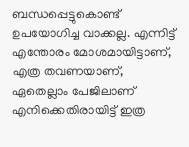ബന്ധപ്പെട്ടുകൊണ്ട് ഉപയോഗിച്ച വാക്കല്ല. എന്നിട്ട് എന്തോരം മോശമായിട്ടാണ്, എത്ര തവണയാണ്, ഏതെല്ലാം പേജിലാണ് എനിക്കെതിരായിട്ട് ഇത്ര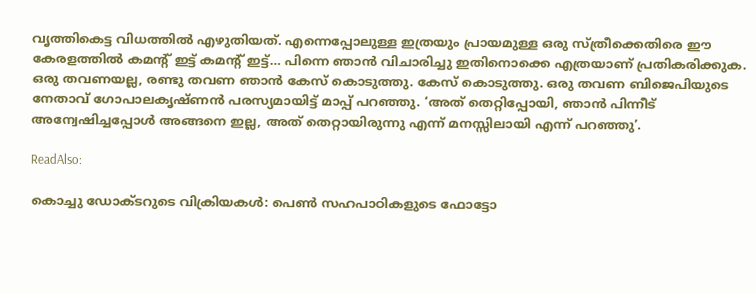വൃത്തികെട്ട വിധത്തില്‍ എഴുതിയത്. എന്നെപ്പോലുള്ള ഇത്രയും പ്രായമുള്ള ഒരു സ്ത്രീക്കെതിരെ ഈ കേരളത്തില്‍ കമന്റ് ഇട്ട് കമന്റ് ഇട്ട്… പിന്നെ ഞാന്‍ വിചാരിച്ചു ഇതിനൊക്കെ എത്രയാണ് പ്രതികരിക്കുക. ഒരു തവണയല്ല, രണ്ടു തവണ ഞാന്‍ കേസ് കൊടുത്തു. കേസ് കൊടുത്തു. ഒരു തവണ ബിജെപിയുടെ നേതാവ് ഗോപാലകൃഷ്ണന്‍ പരസ്യമായിട്ട് മാപ്പ് പറഞ്ഞു. ‘അത് തെറ്റിപ്പോയി, ഞാന്‍ പിന്നീട് അന്വേഷിച്ചപ്പോള്‍ അങ്ങനെ ഇല്ല, അത് തെറ്റായിരുന്നു എന്ന് മനസ്സിലായി എന്ന് പറഞ്ഞു’.

ReadAlso:

കൊച്ചു ഡോക്ടറുടെ വിക്രിയകള്‍: പെണ്‍ സഹപാഠികളുടെ ഫോട്ടോ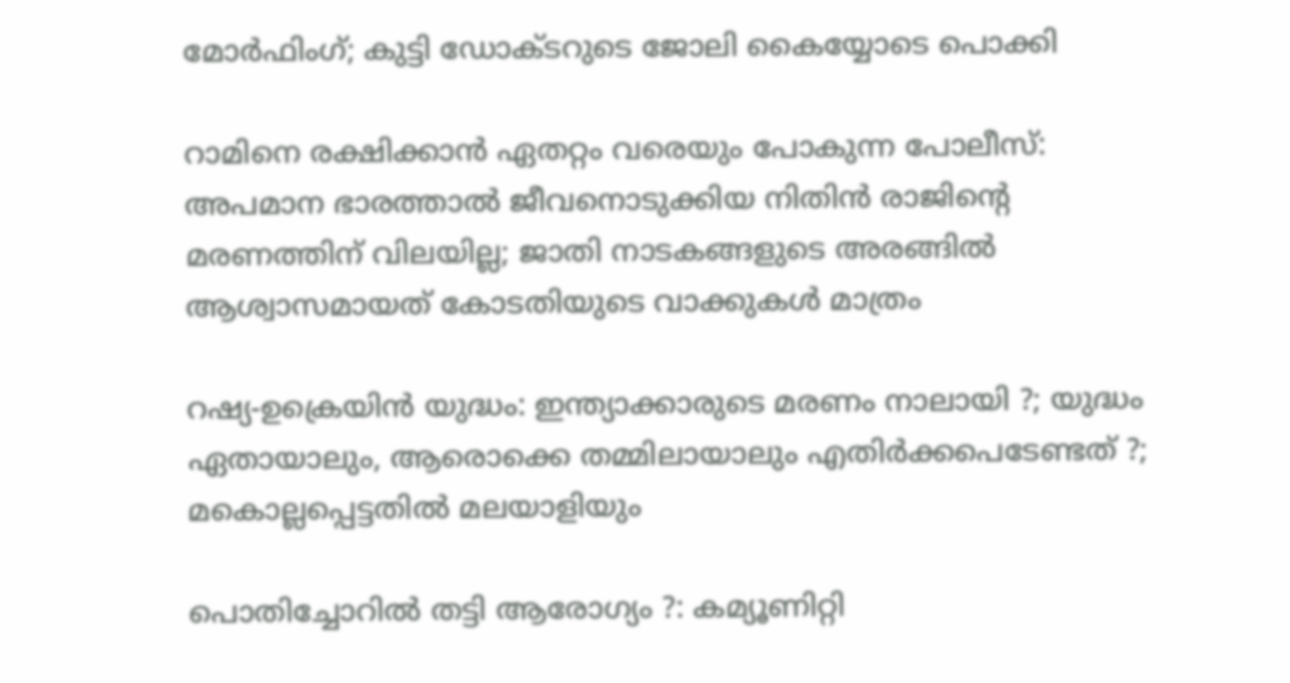മോര്‍ഫിംഗ്; കുട്ടി ഡോക്ടറുടെ ജോലി കൈയ്യോടെ പൊക്കി

റാമിനെ രക്ഷിക്കാന്‍ ഏതറ്റം വരെയും പോകുന്ന പോലീസ്: അപമാന ഭാരത്താല്‍ ജീവനൊടുക്കിയ നിതിന്‍ രാജിന്റെ മരണത്തിന് വിലയില്ല; ജാതി നാടകങ്ങളുടെ അരങ്ങില്‍ ആശ്വാസമായത് കോടതിയുടെ വാക്കുകള്‍ മാത്രം

റഷ്യ-ഉക്രെയിന്‍ യുദ്ധം: ഇന്ത്യാക്കാരുടെ മരണം നാലായി ?; യുദ്ധം ഏതായാലും, ആരൊക്കെ തമ്മിലായാലും എതിര്‍ക്കപെടേണ്ടത് ?; മകൊല്ലപ്പെട്ടതില്‍ മലയാളിയും

പൊതിച്ചോറില്‍ തട്ടി ആരോഗ്യം ?: കമ്യൂണിറ്റി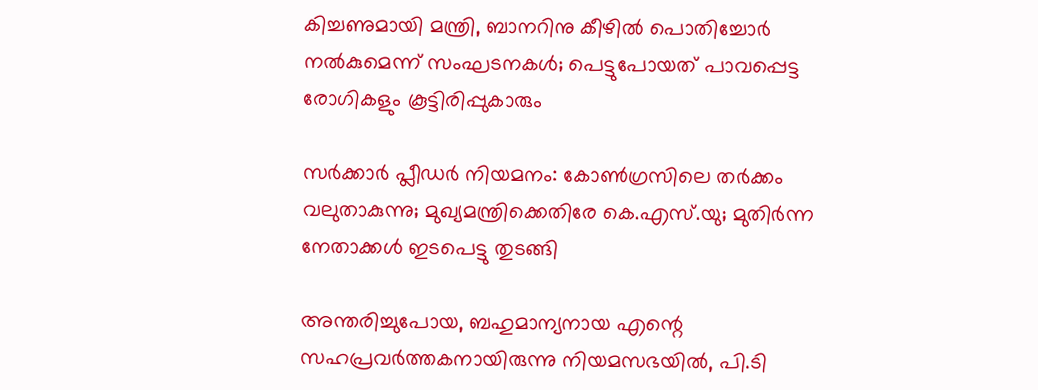കിച്ചണുമായി മന്ത്രി, ബാനറിനു കീഴില്‍ പൊതിച്ചോര്‍ നല്‍കുമെന്ന് സംഘടനകള്‍; പെട്ടുപോയത് പാവപ്പെട്ട രോഗികളും കൂട്ടിരിപ്പുകാരും

സര്‍ക്കാര്‍ പ്ലീഡര്‍ നിയമനം: കോണ്‍ഗ്രസിലെ തര്‍ക്കം വലുതാകുന്നു; മുഖ്യമന്ത്രിക്കെതിരേ കെ.എസ്.യു; മുതിര്‍ന്ന നേതാക്കള്‍ ഇടപെട്ടു തുടങ്ങി

അന്തരിച്ചുപോയ, ബഹുമാന്യനായ എന്റെ സഹപ്രവര്‍ത്തകനായിരുന്നു നിയമസഭയില്‍, പി.ടി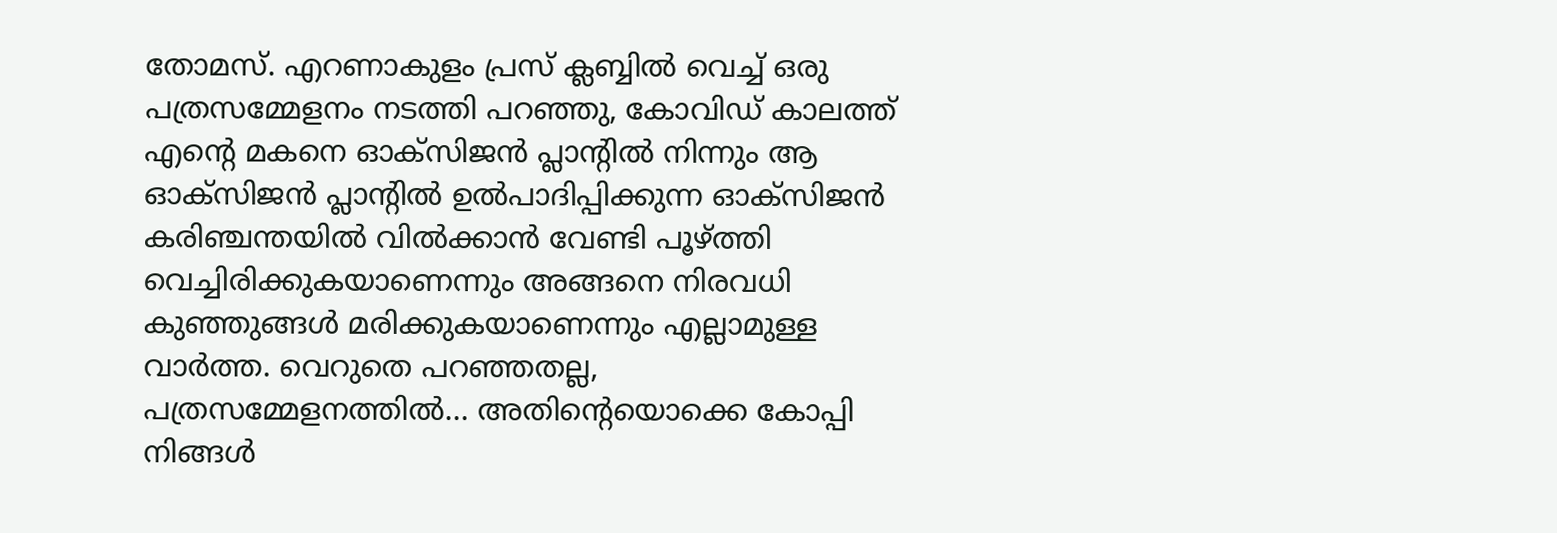തോമസ്. എറണാകുളം പ്രസ് ക്ലബ്ബില്‍ വെച്ച് ഒരു പത്രസമ്മേളനം നടത്തി പറഞ്ഞു, കോവിഡ് കാലത്ത് എന്റെ മകനെ ഓക്‌സിജന്‍ പ്ലാന്റില്‍ നിന്നും ആ ഓക്‌സിജന്‍ പ്ലാന്റില്‍ ഉല്‍പാദിപ്പിക്കുന്ന ഓക്‌സിജന്‍ കരിഞ്ചന്തയില്‍ വില്‍ക്കാന്‍ വേണ്ടി പൂഴ്ത്തി വെച്ചിരിക്കുകയാണെന്നും അങ്ങനെ നിരവധി കുഞ്ഞുങ്ങള്‍ മരിക്കുകയാണെന്നും എല്ലാമുള്ള വാര്‍ത്ത. വെറുതെ പറഞ്ഞതല്ല, പത്രസമ്മേളനത്തില്‍… അതിന്റെയൊക്കെ കോപ്പി നിങ്ങള്‍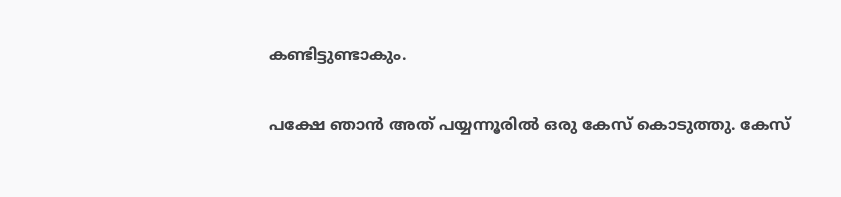കണ്ടിട്ടുണ്ടാകും.

പക്ഷേ ഞാന്‍ അത് പയ്യന്നൂരില്‍ ഒരു കേസ് കൊടുത്തു. കേസ്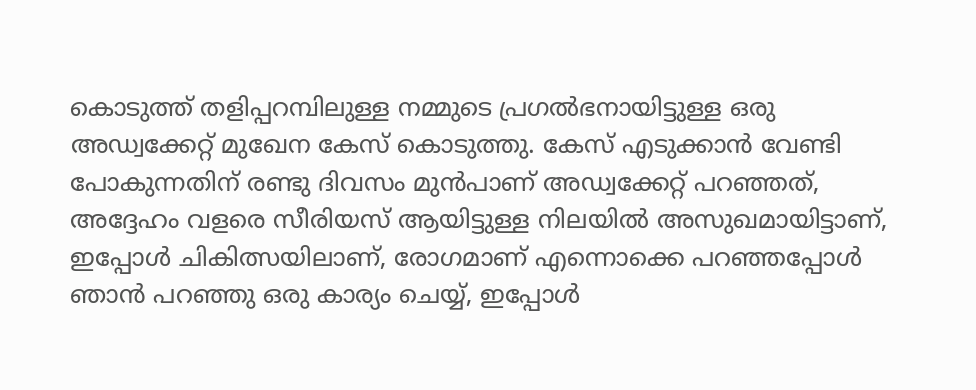കൊടുത്ത് തളിപ്പറമ്പിലുള്ള നമ്മുടെ പ്രഗല്‍ഭനായിട്ടുള്ള ഒരു അഡ്വക്കേറ്റ് മുഖേന കേസ് കൊടുത്തു. കേസ് എടുക്കാന്‍ വേണ്ടി പോകുന്നതിന് രണ്ടു ദിവസം മുന്‍പാണ് അഡ്വക്കേറ്റ് പറഞ്ഞത്, അദ്ദേഹം വളരെ സീരിയസ് ആയിട്ടുള്ള നിലയില്‍ അസുഖമായിട്ടാണ്, ഇപ്പോള്‍ ചികിത്സയിലാണ്, രോഗമാണ് എന്നൊക്കെ പറഞ്ഞപ്പോള്‍ ഞാന്‍ പറഞ്ഞു ഒരു കാര്യം ചെയ്യ്, ഇപ്പോള്‍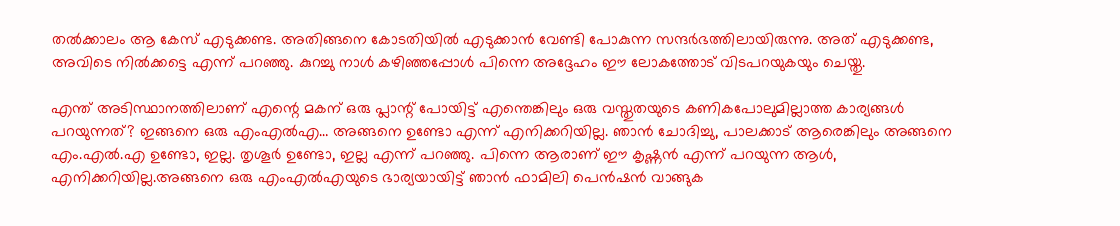തല്‍ക്കാലം ആ കേസ് എടുക്കണ്ട. അതിങ്ങനെ കോടതിയില്‍ എടുക്കാന്‍ വേണ്ടി പോകുന്ന സന്ദര്‍ഭത്തിലായിരുന്നു. അത് എടുക്കണ്ട, അവിടെ നില്‍ക്കട്ടെ എന്ന് പറഞ്ഞു. കുറച്ചു നാള്‍ കഴിഞ്ഞപ്പോള്‍ പിന്നെ അദ്ദേഹം ഈ ലോകത്തോട് വിടപറയുകയും ചെയ്തു.

എന്ത് അടിസ്ഥാനത്തിലാണ് എന്റെ മകന് ഒരു പ്ലാന്റ് പോയിട്ട് എന്തെങ്കിലും ഒരു വസ്തുതയുടെ കണികപോലുമില്ലാത്ത കാര്യങ്ങള്‍ പറയുന്നത്? ഇങ്ങനെ ഒരു എംഎല്‍എ… അങ്ങനെ ഉണ്ടോ എന്ന് എനിക്കറിയില്ല. ഞാന്‍ ചോദിച്ചു, പാലക്കാട് ആരെങ്കിലും അങ്ങനെ എം.എല്‍.എ ഉണ്ടോ, ഇല്ല. തൃശൂര്‍ ഉണ്ടോ, ഇല്ല എന്ന് പറഞ്ഞു. പിന്നെ ആരാണ് ഈ കൃഷ്ണന്‍ എന്ന് പറയുന്ന ആള്‍, എനിക്കറിയില്ല.അങ്ങനെ ഒരു എംഎല്‍എയുടെ ഭാര്യയായിട്ട് ഞാന്‍ ഫാമിലി പെന്‍ഷന്‍ വാങ്ങുക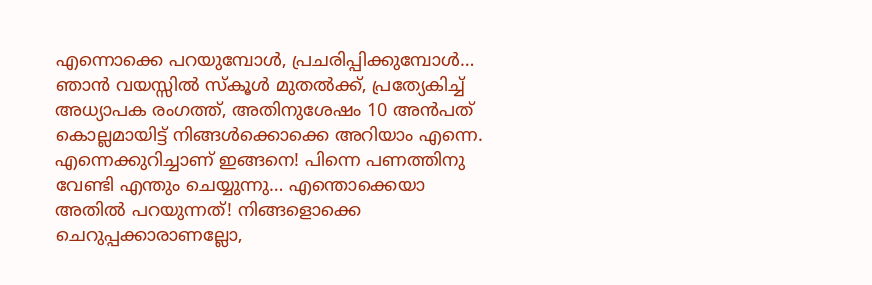എന്നൊക്കെ പറയുമ്പോള്‍, പ്രചരിപ്പിക്കുമ്പോള്‍… ഞാന്‍ വയസ്സില്‍ സ്‌കൂള്‍ മുതല്‍ക്ക്, പ്രത്യേകിച്ച് അധ്യാപക രംഗത്ത്, അതിനുശേഷം 10 അന്‍പത് കൊല്ലമായിട്ട് നിങ്ങള്‍ക്കൊക്കെ അറിയാം എന്നെ. എന്നെക്കുറിച്ചാണ് ഇങ്ങനെ! പിന്നെ പണത്തിനു വേണ്ടി എന്തും ചെയ്യുന്നു… എന്തൊക്കെയാ അതില്‍ പറയുന്നത്! നിങ്ങളൊക്കെ ചെറുപ്പക്കാരാണല്ലോ,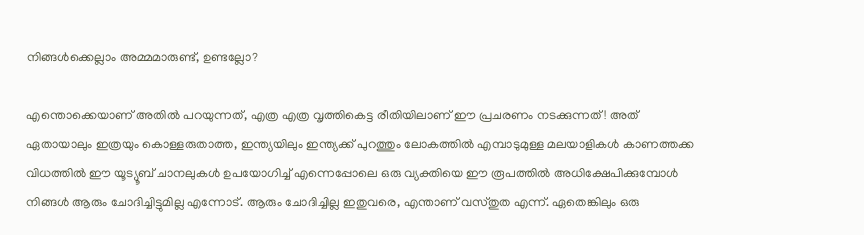നിങ്ങള്‍ക്കെല്ലാം അമ്മമാരുണ്ട്, ഉണ്ടല്ലോ?

എന്തൊക്കെയാണ് അതില്‍ പറയുന്നത്, എത്ര എത്ര വൃത്തികെട്ട രീതിയിലാണ് ഈ പ്രചരണം നടക്കുന്നത്! അത് ഏതായാലും ഇത്രയും കൊള്ളരുതാത്ത, ഇന്ത്യയിലും ഇന്ത്യക്ക് പുറത്തും ലോകത്തില്‍ എമ്പാടുമുള്ള മലയാളികള്‍ കാണത്തക്ക വിധത്തില്‍ ഈ യൂട്യൂബ് ചാനലുകള്‍ ഉപയോഗിച്ച് എന്നെപ്പോലെ ഒരു വ്യക്തിയെ ഈ രൂപത്തില്‍ അധിക്ഷേപിക്കുമ്പോള്‍ നിങ്ങള്‍ ആരും ചോദിച്ചിട്ടുമില്ല എന്നോട്. ആരും ചോദിച്ചില്ല ഇതുവരെ, എന്താണ് വസ്തുത എന്ന്. ഏതെങ്കിലും ഒരു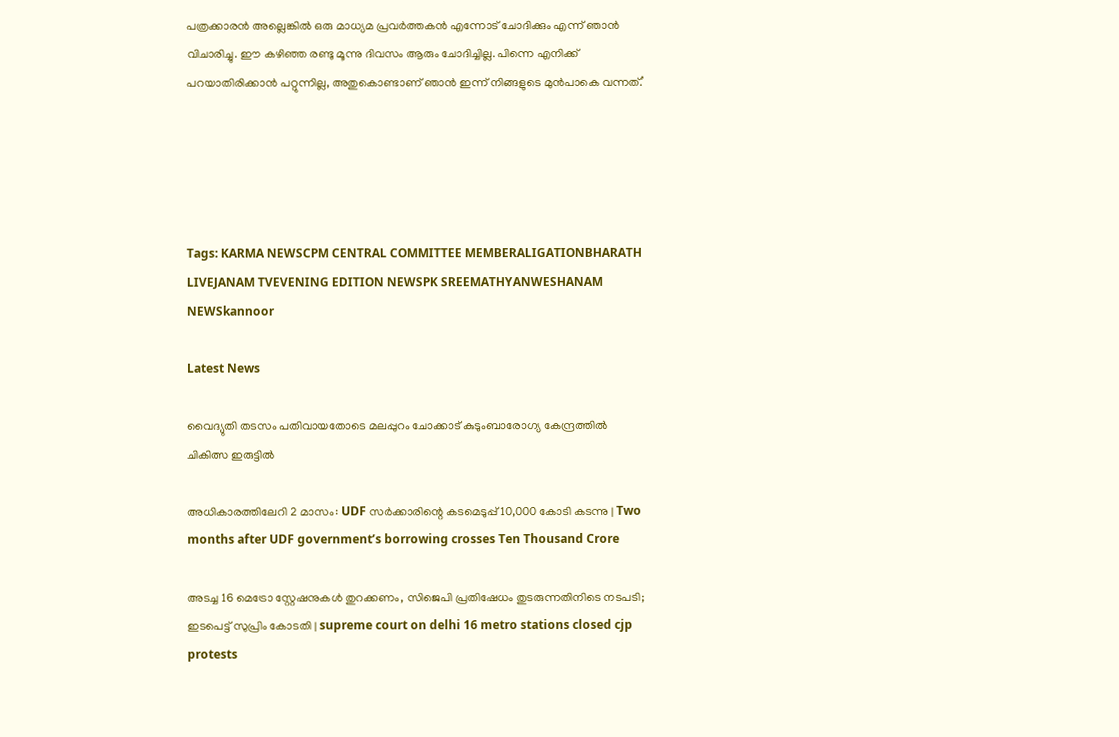പത്രക്കാരന്‍ അല്ലെങ്കില്‍ ഒരു മാധ്യമ പ്രവര്‍ത്തകന്‍ എന്നോട് ചോദിക്കും എന്ന് ഞാന്‍ വിചാരിച്ചു. ഈ കഴിഞ്ഞ രണ്ടു മൂന്നു ദിവസം ആരും ചോദിച്ചില്ല. പിന്നെ എനിക്ക് പറയാതിരിക്കാന്‍ പറ്റുന്നില്ല, അതുകൊണ്ടാണ് ഞാന്‍ ഇന്ന് നിങ്ങളുടെ മുന്‍പാകെ വന്നത്.’





Tags: KARMA NEWSCPM CENTRAL COMMITTEE MEMBERALIGATIONBHARATH LIVEJANAM TVEVENING EDITION NEWSPK SREEMATHYANWESHANAM NEWSkannoor

Latest News

വൈദ്യുതി തടസം പതിവായതോടെ മലപ്പുറം ചോക്കാട് കുടുംബാരോഗ്യ കേന്ദ്രത്തിൽ ചികിത്സ ഇരുട്ടിൽ

അധികാരത്തിലേറി 2 മാസം: UDF സർക്കാരിന്റെ കടമെടുപ്പ് 10,000 കോടി കടന്നു | Two months after UDF government’s borrowing crosses Ten Thousand Crore

അടച്ച 16 മെട്രോ സ്റ്റേഷനുകൾ തുറക്കണം, സിജെപി പ്രതിഷേധം തുടരുന്നതിനിടെ നടപടി; ഇടപെട്ട് സുപ്രിം കോടതി | supreme court on delhi 16 metro stations closed cjp protests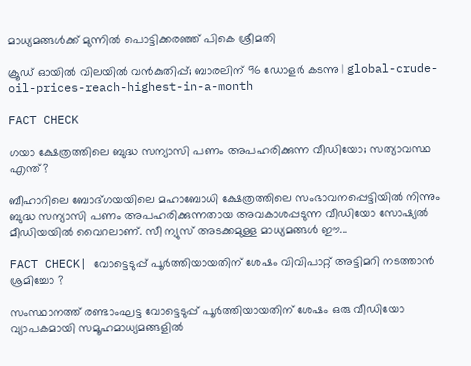മാധ്യമങ്ങൾക്ക് മുന്നിൽ പൊട്ടിക്കരഞ്ഞ് പികെ ശ്രീമതി

ക്രൂഡ് ഓയില്‍ വിലയില്‍ വന്‍കുതിപ്പ്; ബാരലിന് 96 ഡോളര്‍ കടന്നു | global-crude-oil-prices-reach-highest-in-a-month

FACT CHECK

ഗയാ ക്ഷേത്രത്തിലെ ബുദ്ധ സന്യാസി പണം അപഹരിക്കുന്ന വീഡിയോ; സത്യാവസ്ഥ എന്ത്?

ബീഹാറിലെ ബോദ്ഗയയിലെ മഹാബോധി ക്ഷേത്രത്തിലെ സംഭാവനപ്പെട്ടിയില്‍ നിന്നും ബുദ്ധ സന്യാസി പണം അപഹരിക്കുന്നതായ അവകാശപ്പടുന്ന വീഡിയോ സോഷ്യല്‍ മീഡിയയില്‍ വൈറലാണ്. സീ ന്യുസ് അടക്കമുള്ള മാധ്യമങ്ങള്‍ ഈ...

FACT CHECK| വോട്ടെടുപ്പ് പൂർത്തിയായതിന് ശേഷം വിവിപാറ്റ് അട്ടിമറി നടത്താൻ ശ്രമിച്ചോ ?

സംസ്ഥാനത്ത് രണ്ടാംഘട്ട വോട്ടെടുപ്പ് പൂർത്തിയായതിന് ശേഷം ഒരു വീഡിയോ വ്യാപകമായി സമൂഹമാധ്യമങ്ങളിൽ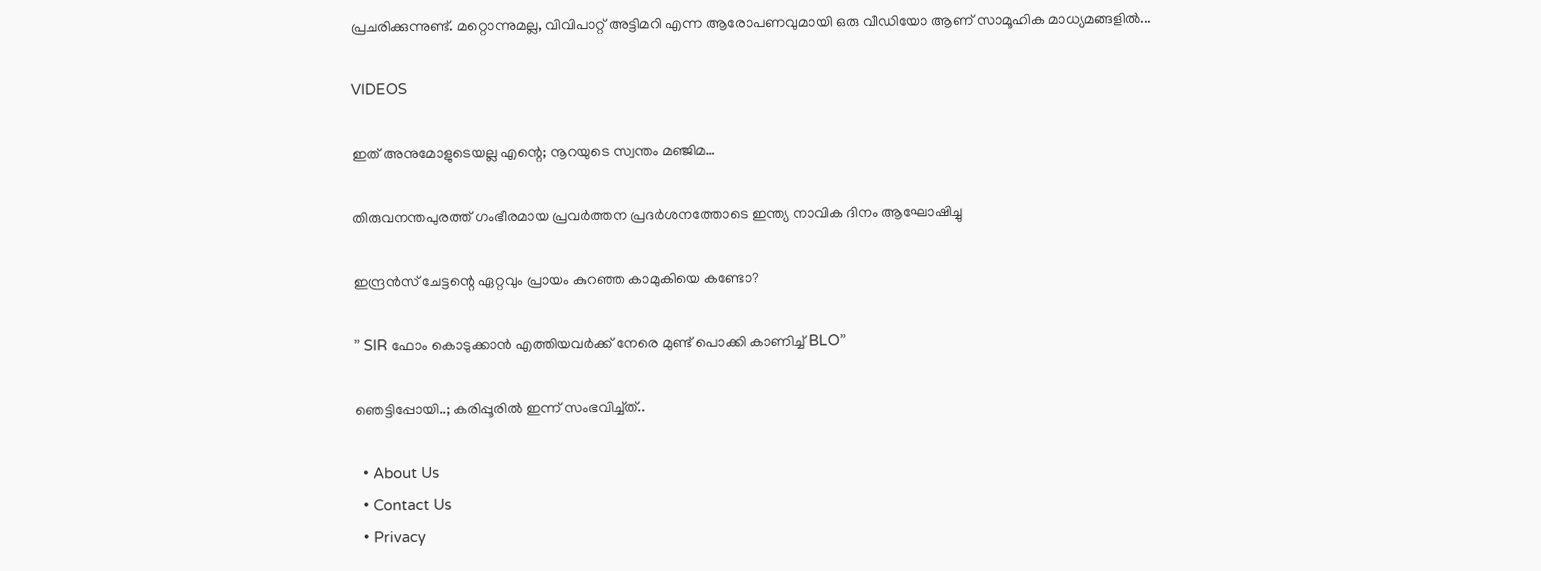പ്രചരിക്കുന്നുണ്ട്. മറ്റൊന്നുമല്ല, വിവിപാറ്റ് അട്ടിമറി എന്ന ആരോപണവുമായി ഒരു വീഡിയോ ആണ് സാമൂഹിക മാധ്യമങ്ങളിൽ...

VIDEOS

ഇത് അനുമോളുടെയല്ല എന്റെ; നൂറയുടെ സ്വന്തം മഞ്ജിമ…

തിരുവനന്തപുരത്ത് ഗംഭീരമായ പ്രവർത്തന പ്രദർശനത്തോടെ ഇന്ത്യ നാവിക ദിനം ആഘോഷിച്ചു

ഇന്ദ്രൻസ് ചേട്ടന്റെ ഏറ്റവും പ്രായം കുറഞ്ഞ കാമുകിയെ കണ്ടോ?

” SIR ഫോം കൊടുക്കാൻ എത്തിയവർക്ക് നേരെ മുണ്ട് പൊക്കി കാണിച്ച് BLO”

ഞെട്ടിപ്പോയി..; കരിപ്പൂരിൽ ഇന്ന് സംഭവിച്ച്ത്..

  • About Us
  • Contact Us
  • Privacy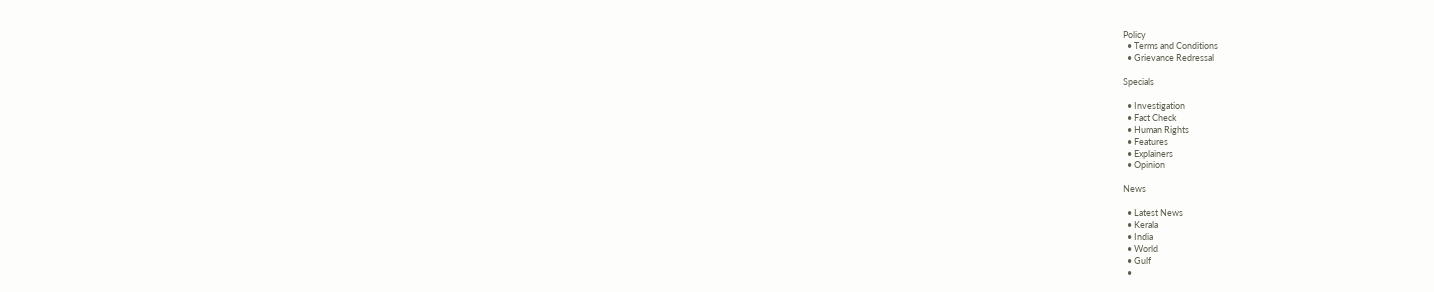Policy
  • Terms and Conditions
  • Grievance Redressal

Specials

  • Investigation
  • Fact Check
  • Human Rights
  • Features
  • Explainers
  • Opinion

News

  • Latest News
  • Kerala
  • India
  • World
  • Gulf
  •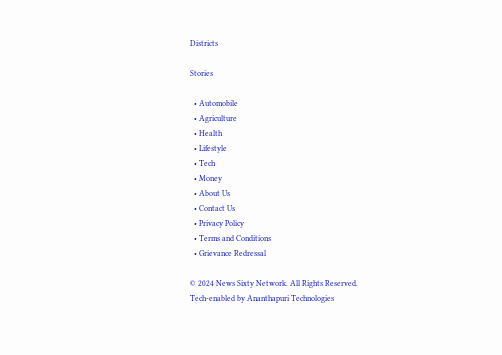Districts

Stories

  • Automobile
  • Agriculture
  • Health
  • Lifestyle
  • Tech
  • Money
  • About Us
  • Contact Us
  • Privacy Policy
  • Terms and Conditions
  • Grievance Redressal

© 2024 News Sixty Network. All Rights Reserved.
Tech-enabled by Ananthapuri Technologies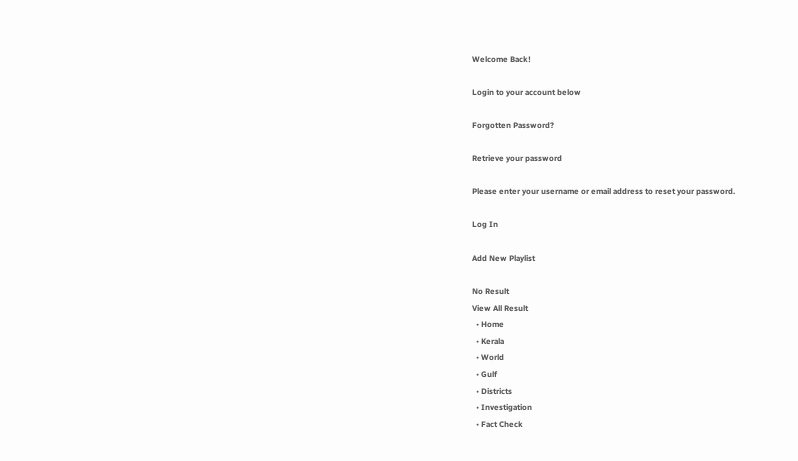Welcome Back!

Login to your account below

Forgotten Password?

Retrieve your password

Please enter your username or email address to reset your password.

Log In

Add New Playlist

No Result
View All Result
  • Home
  • Kerala
  • World
  • Gulf
  • Districts
  • Investigation
  • Fact Check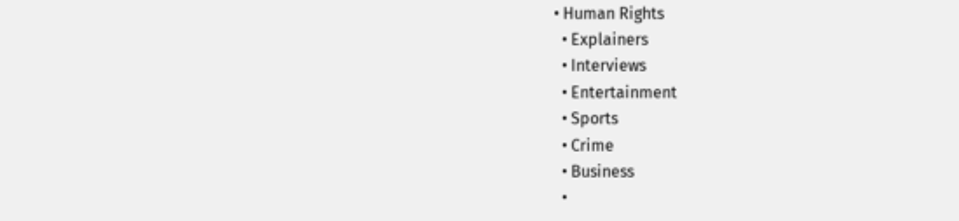• Human Rights
  • Explainers
  • Interviews
  • Entertainment
  • Sports
  • Crime
  • Business
  •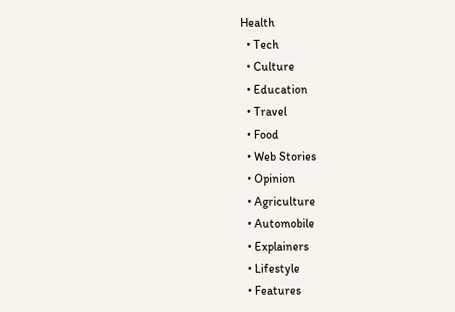Health
  • Tech
  • Culture
  • Education
  • Travel
  • Food
  • Web Stories
  • Opinion
  • Agriculture
  • Automobile
  • Explainers
  • Lifestyle
  • Features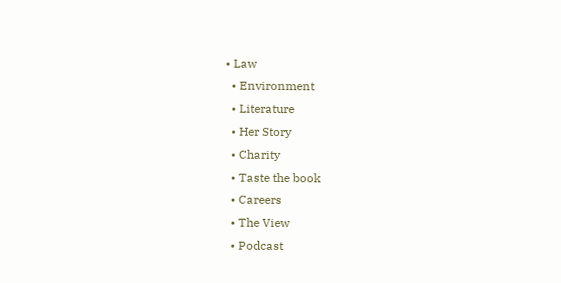• Law
  • Environment
  • Literature
  • Her Story
  • Charity
  • Taste the book
  • Careers
  • The View
  • Podcast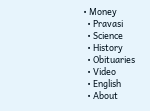• Money
  • Pravasi
  • Science
  • History
  • Obituaries
  • Video
  • English
  • About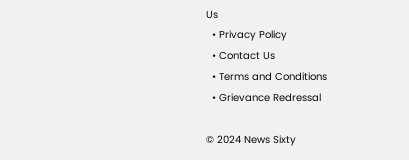Us
  • Privacy Policy
  • Contact Us
  • Terms and Conditions
  • Grievance Redressal

© 2024 News Sixty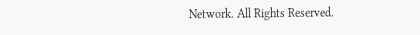Network. All Rights Reserved.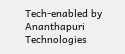Tech-enabled by Ananthapuri Technologies